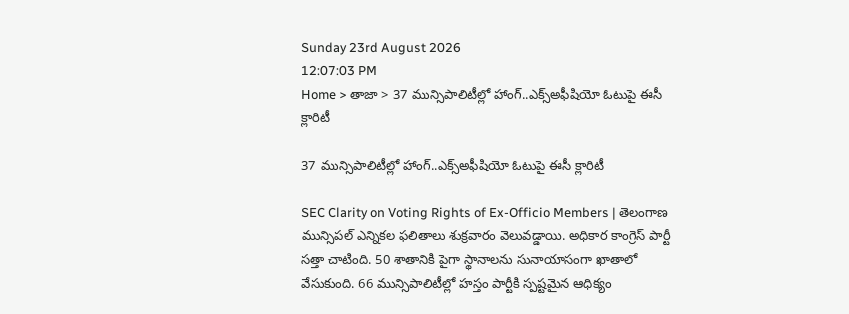Sunday 23rd August 2026
12:07:03 PM
Home > తాజా > 37 మున్సిపాలిటీల్లో హాంగ్..ఎక్స్అఫీషియో ఓటుపై ఈసీ క్లారిటీ

37 మున్సిపాలిటీల్లో హాంగ్..ఎక్స్అఫీషియో ఓటుపై ఈసీ క్లారిటీ

SEC Clarity on Voting Rights of Ex-Officio Members | తెలంగాణ మున్సిపల్ ఎన్నికల ఫలితాలు శుక్రవారం వెలువడ్డాయి. అధికార కాంగ్రెస్ పార్టీ సత్తా చాటింది. 50 శాతానికి పైగా స్థానాలను సునాయాసంగా ఖాతాలో వేసుకుంది. 66 మున్సిపాలిటీల్లో హస్తం పార్టీకి స్పష్టమైన ఆధిక్యం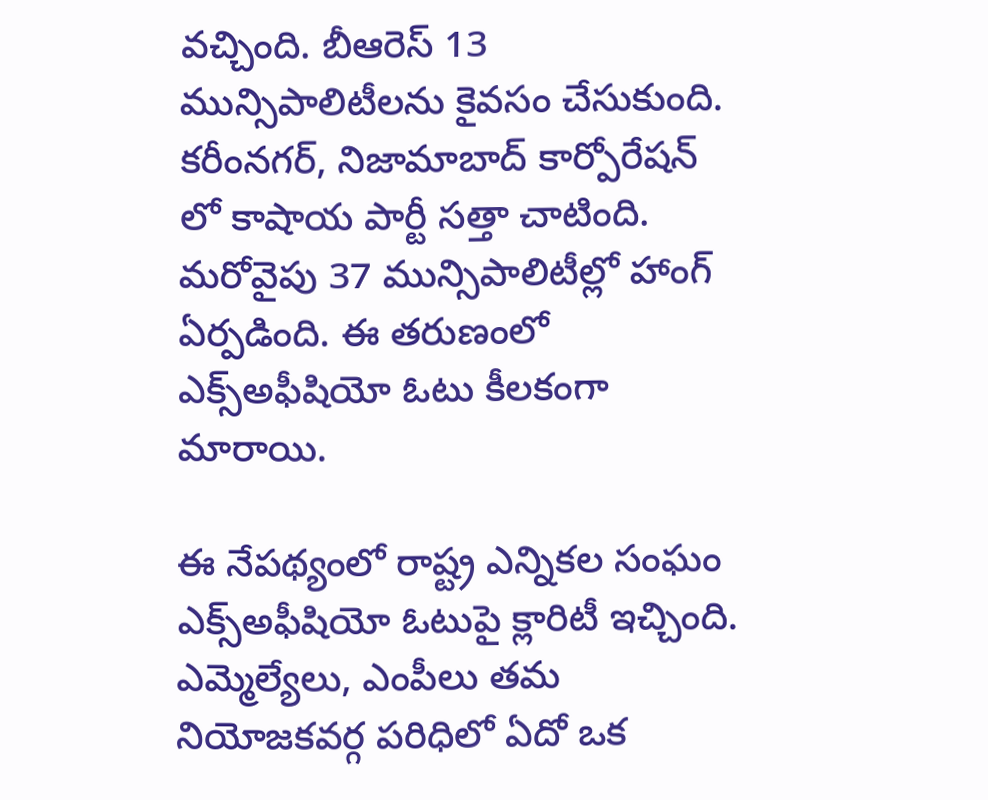వచ్చింది. బీఆరెస్ 13 మున్సిపాలిటీలను కైవసం చేసుకుంది. కరీంనగర్, నిజామాబాద్ కార్పోరేషన్ లో కాషాయ పార్టీ సత్తా చాటింది. మరోవైపు 37 మున్సిపాలిటీల్లో హాంగ్ ఏర్పడింది. ఈ తరుణంలో ఎక్స్అఫీషియో ఓటు కీలకంగా మారాయి.

ఈ నేపథ్యంలో రాష్ట్ర ఎన్నికల సంఘం ఎక్స్అఫీషియో ఓటుపై క్లారిటీ ఇచ్చింది. ఎమ్మెల్యేలు, ఎంపీలు తమ నియోజకవర్గ పరిధిలో ఏదో ఒక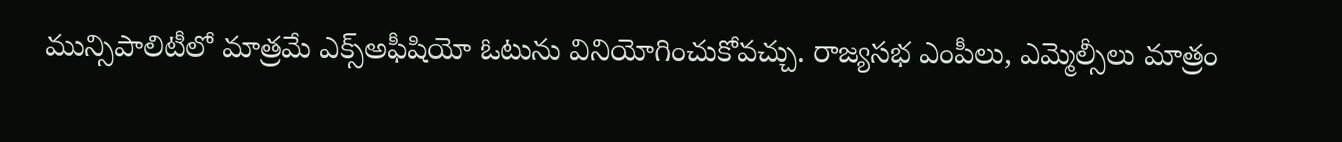మున్సిపాలిటీలో మాత్రమే ఎక్స్అఫీషియో ఓటును వినియోగించుకోవచ్చు. రాజ్యసభ ఎంపీలు, ఎమ్మెల్సీలు మాత్రం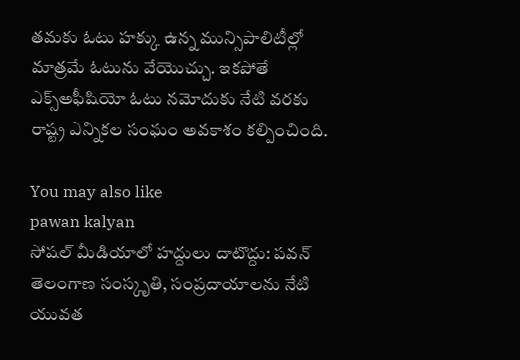తమకు ఓటు హక్కు ఉన్న మున్సిపాలిటీల్లో మాత్రమే ఓటును వేయొచ్చు. ఇకపోతే ఎక్స్అఫీషియో ఓటు నమోదుకు నేటి వరకు రాష్ట్ర ఎన్నికల సంఘం అవకాశం కల్పించింది.

You may also like
pawan kalyan
సోషల్ మీడియాలో హద్దులు దాటొద్దు: పవన్
తెలంగాణ సంస్కృతి, సంప్రదాయాలను నేటి యువత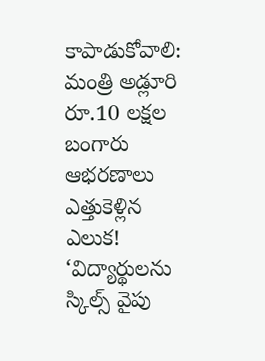కాపాడుకోవాలి: మంత్రి అడ్లూరి
రూ.10 లక్షల బంగారు ఆభరణాలు ఎత్తుకెళ్లిన ఎలుక!
‘విద్యార్థులను స్కిల్స్ వైపు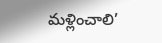మళ్లించాలి’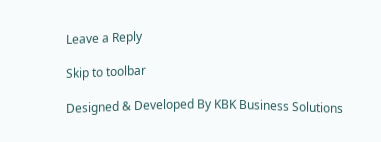Leave a Reply

Skip to toolbar

Designed & Developed By KBK Business Solutions